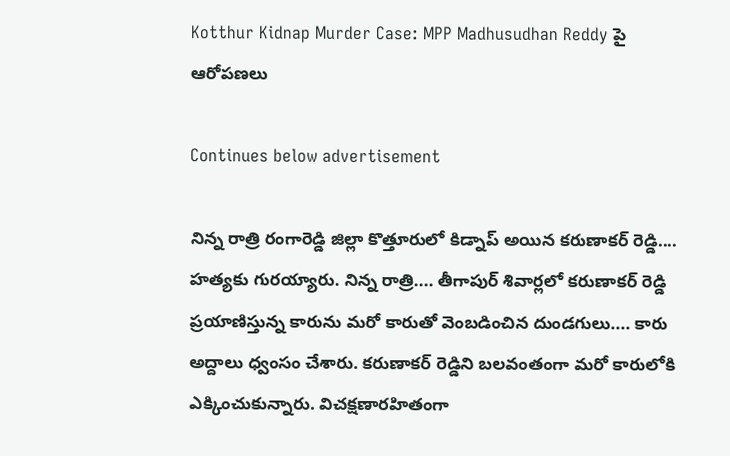Kotthur Kidnap Murder Case: MPP Madhusudhan Reddy పై ఆరోపణలు

Continues below advertisement

నిన్న రాత్రి రంగారెడ్డి జిల్లా కొత్తూరులో కిడ్నాప్ అయిన కరుణాకర్ రెడ్డి.... హత్యకు గురయ్యారు. నిన్న రాత్రి.... తీగాపుర్ శివార్లలో కరుణాకర్ రెడ్డి ప్రయాణిస్తున్న కారును మరో కారుతో వెంబడించిన దుండగులు.... కారు అద్దాలు ధ్వంసం చేశారు. కరుణాకర్ రెడ్డిని బలవంతంగా మరో కారులోకి ఎక్కించుకున్నారు. విచక్షణారహితంగా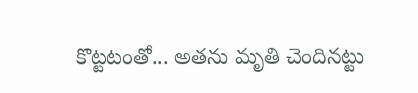కొట్టటంతో... అతను మృతి చెందినట్టు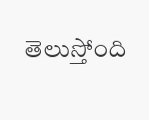తెలుస్తోంది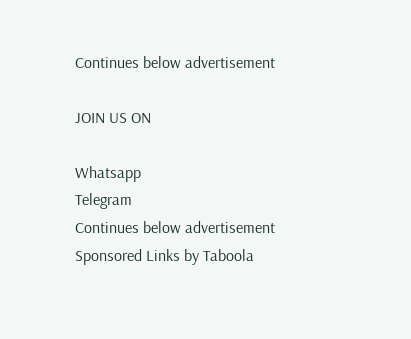Continues below advertisement

JOIN US ON

Whatsapp
Telegram
Continues below advertisement
Sponsored Links by Taboola